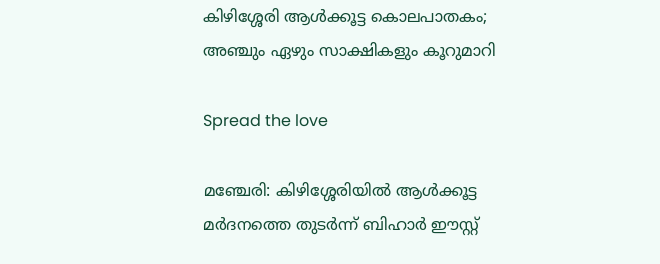കിഴിശ്ശേരി ആൾക്കൂട്ട കൊലപാതകം; അഞ്ചും ഏഴും സാക്ഷികളും കൂറുമാറി

Spread the love

മഞ്ചേരി: കിഴിശ്ശേരിയില്‍ ആള്‍ക്കൂട്ട മര്‍ദനത്തെ തുടര്‍ന്ന് ബിഹാര്‍ ഈസ്റ്റ്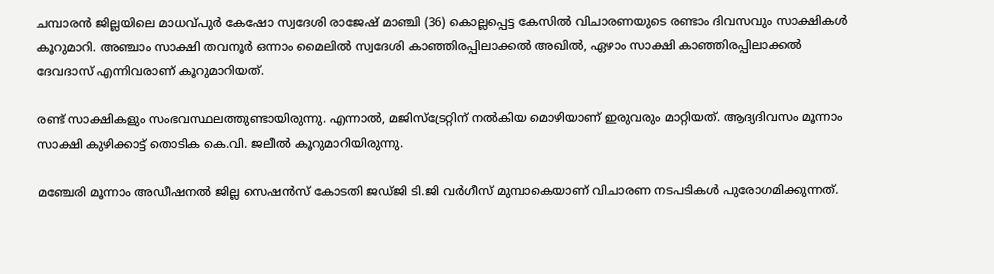ചമ്പാരന്‍ ജില്ലയിലെ മാധവ്പുര്‍ കേഷോ സ്വദേശി രാജേഷ് മാഞ്ചി (36) കൊല്ലപ്പെട്ട കേസില്‍ വിചാരണയുടെ രണ്ടാം ദിവസവും സാക്ഷികൾ കൂറുമാറി. അഞ്ചാം സാക്ഷി തവനൂർ ഒന്നാം മൈലിൽ സ്വദേശി കാഞ്ഞിരപ്പിലാക്കൽ അഖിൽ, ഏഴാം സാക്ഷി കാഞ്ഞിരപ്പിലാക്കൽ ദേവദാസ് എന്നിവരാണ് കൂറുമാറിയത്.

രണ്ട് സാക്ഷികളും സംഭവസ്ഥലത്തുണ്ടായിരുന്നു. എന്നാൽ, മജിസ്ട്രേറ്റിന് നൽകിയ മൊഴിയാണ് ഇരുവരും മാറ്റിയത്. ആദ്യദിവസം മൂന്നാം സാക്ഷി കുഴിക്കാട്ട് തൊടിക കെ.വി. ജലീൽ കൂറുമാറിയിരുന്നു.

മഞ്ചേരി മൂന്നാം അഡീഷനല്‍ ജില്ല സെഷന്‍സ് കോടതി ജഡ്ജി ടി.ജി വര്‍ഗീസ് മുമ്പാകെയാണ് വിചാരണ നടപടികൾ പുരോഗമിക്കുന്നത്.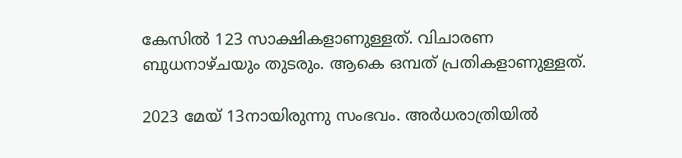കേസിൽ 123 സാക്ഷികളാണുള്ളത്. വിചാരണ ബുധനാഴ്ചയും തുടരും. ആകെ ഒമ്പത് പ്രതികളാണുള്ളത്.

2023 മേയ് 13നായിരുന്നു സംഭവം. അര്‍ധരാത്രിയില്‍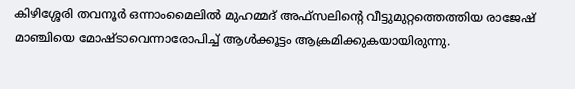കിഴിശ്ശേരി തവനൂര്‍ ഒന്നാംമൈലില്‍ മുഹമ്മദ് അഫ്‌സലിന്റെ വീട്ടുമുറ്റത്തെത്തിയ രാജേഷ് മാഞ്ചിയെ മോഷ്ടാവെന്നാരോപിച്ച് ആള്‍ക്കൂട്ടം ആക്രമിക്കുകയായിരുന്നു.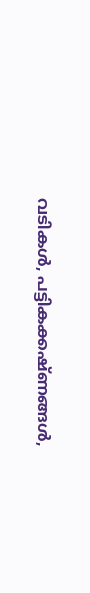വടികള്‍, പട്ടികക്കഷ്ണങ്ങള്‍,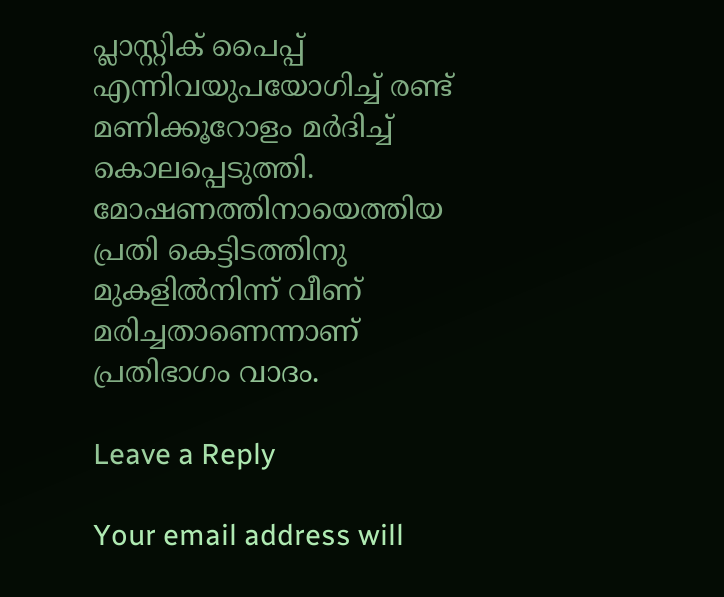പ്ലാസ്റ്റിക് പൈപ്പ് എന്നിവയുപയോഗിച്ച് രണ്ട് മണിക്കൂറോളം മര്‍ദിച്ച് കൊലപ്പെടുത്തി. മോഷണത്തിനായെത്തിയ പ്രതി കെട്ടിടത്തിനു മുകളില്‍നിന്ന് വീണ് മരിച്ചതാണെന്നാണ് പ്രതിഭാഗം വാദം.

Leave a Reply

Your email address will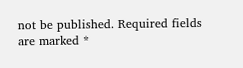not be published. Required fields are marked *